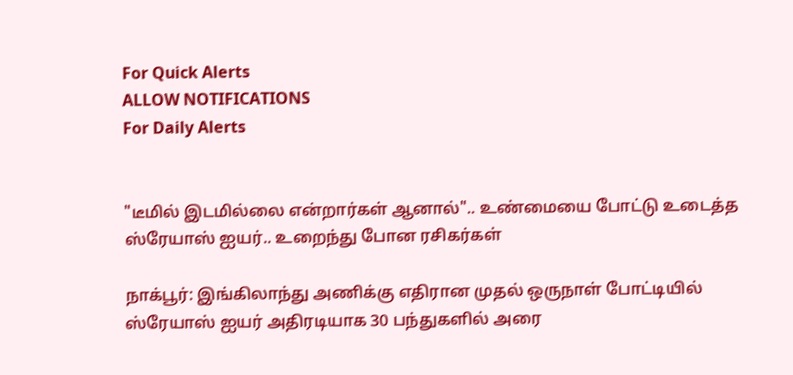For Quick Alerts
ALLOW NOTIFICATIONS
For Daily Alerts


"டீமில் இடமில்லை என்றார்கள் ஆனால்".. உண்மையை போட்டு உடைத்த ஸ்ரேயாஸ் ஐயர்.. உறைந்து போன ரசிகர்கள்

நாக்பூர்: இங்கிலாந்து அணிக்கு எதிரான முதல் ஒருநாள் போட்டியில் ஸ்ரேயாஸ் ஐயர் அதிரடியாக 30 பந்துகளில் அரை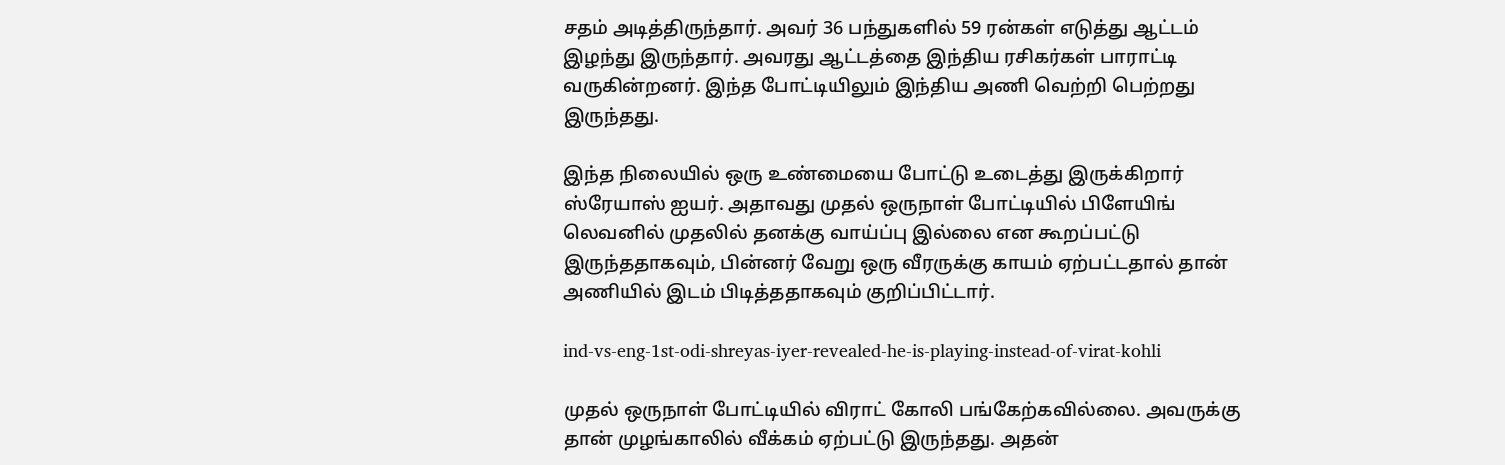சதம் அடித்திருந்தார். அவர் 36 பந்துகளில் 59 ரன்கள் எடுத்து ஆட்டம் இழந்து இருந்தார். அவரது ஆட்டத்தை இந்திய ரசிகர்கள் பாராட்டி வருகின்றனர். இந்த போட்டியிலும் இந்திய அணி வெற்றி பெற்றது இருந்தது.

இந்த நிலையில் ஒரு உண்மையை போட்டு உடைத்து இருக்கிறார் ஸ்ரேயாஸ் ஐயர். அதாவது முதல் ஒருநாள் போட்டியில் பிளேயிங் லெவனில் முதலில் தனக்கு வாய்ப்பு இல்லை என கூறப்பட்டு இருந்ததாகவும், பின்னர் வேறு ஒரு வீரருக்கு காயம் ஏற்பட்டதால் தான் அணியில் இடம் பிடித்ததாகவும் குறிப்பிட்டார்.

ind-vs-eng-1st-odi-shreyas-iyer-revealed-he-is-playing-instead-of-virat-kohli

முதல் ஒருநாள் போட்டியில் விராட் கோலி பங்கேற்கவில்லை. அவருக்கு தான் முழங்காலில் வீக்கம் ஏற்பட்டு இருந்தது. அதன்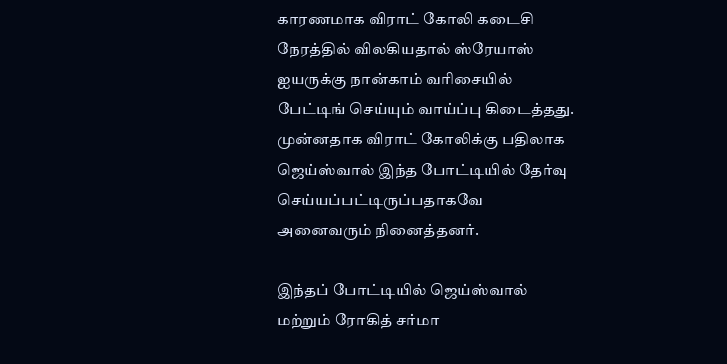காரணமாக விராட் கோலி கடைசி நேரத்தில் விலகியதால் ஸ்ரேயாஸ் ஐயருக்கு நான்காம் வரிசையில் பேட்டிங் செய்யும் வாய்ப்பு கிடைத்தது. முன்னதாக விராட் கோலிக்கு பதிலாக ஜெய்ஸ்வால் இந்த போட்டியில் தேர்வு செய்யப்பட்டிருப்பதாகவே அனைவரும் நினைத்தனர்.

இந்தப் போட்டியில் ஜெய்ஸ்வால் மற்றும் ரோகித் சர்மா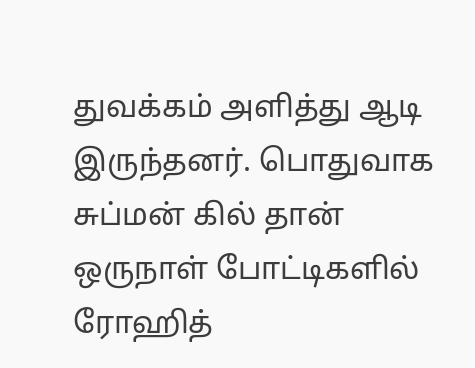துவக்கம் அளித்து ஆடி இருந்தனர். பொதுவாக சுப்மன் கில் தான் ஒருநாள் போட்டிகளில் ரோஹித்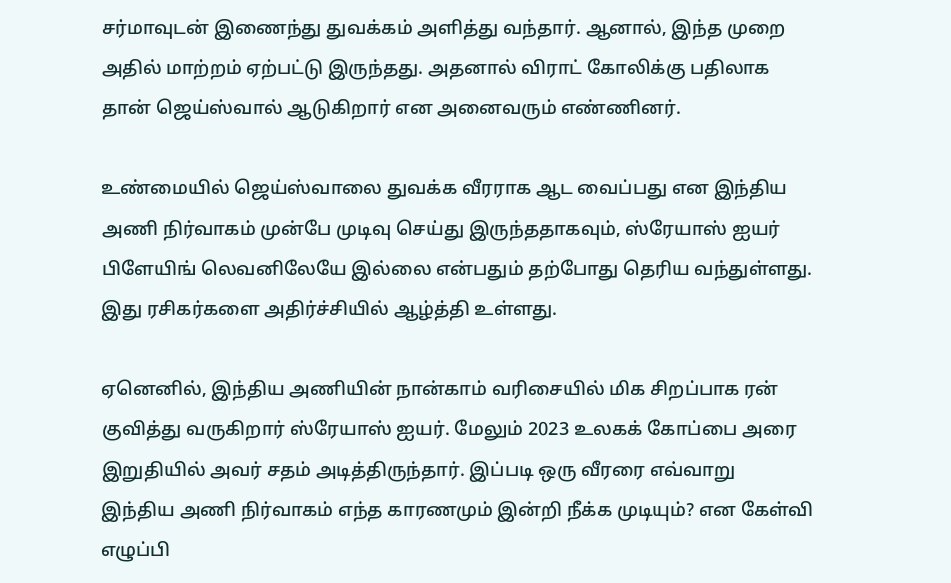சர்மாவுடன் இணைந்து துவக்கம் அளித்து வந்தார். ஆனால், இந்த முறை அதில் மாற்றம் ஏற்பட்டு இருந்தது. அதனால் விராட் கோலிக்கு பதிலாக தான் ஜெய்ஸ்வால் ஆடுகிறார் என அனைவரும் எண்ணினர்.

உண்மையில் ஜெய்ஸ்வாலை துவக்க வீரராக ஆட வைப்பது என இந்திய அணி நிர்வாகம் முன்பே முடிவு செய்து இருந்ததாகவும், ஸ்ரேயாஸ் ஐயர் பிளேயிங் லெவனிலேயே இல்லை என்பதும் தற்போது தெரிய வந்துள்ளது. இது ரசிகர்களை அதிர்ச்சியில் ஆழ்த்தி உள்ளது.

ஏனெனில், இந்திய அணியின் நான்காம் வரிசையில் மிக சிறப்பாக ரன் குவித்து வருகிறார் ஸ்ரேயாஸ் ஐயர். மேலும் 2023 உலகக் கோப்பை அரை இறுதியில் அவர் சதம் அடித்திருந்தார். இப்படி ஒரு வீரரை எவ்வாறு இந்திய அணி நிர்வாகம் எந்த காரணமும் இன்றி நீக்க முடியும்? என கேள்வி எழுப்பி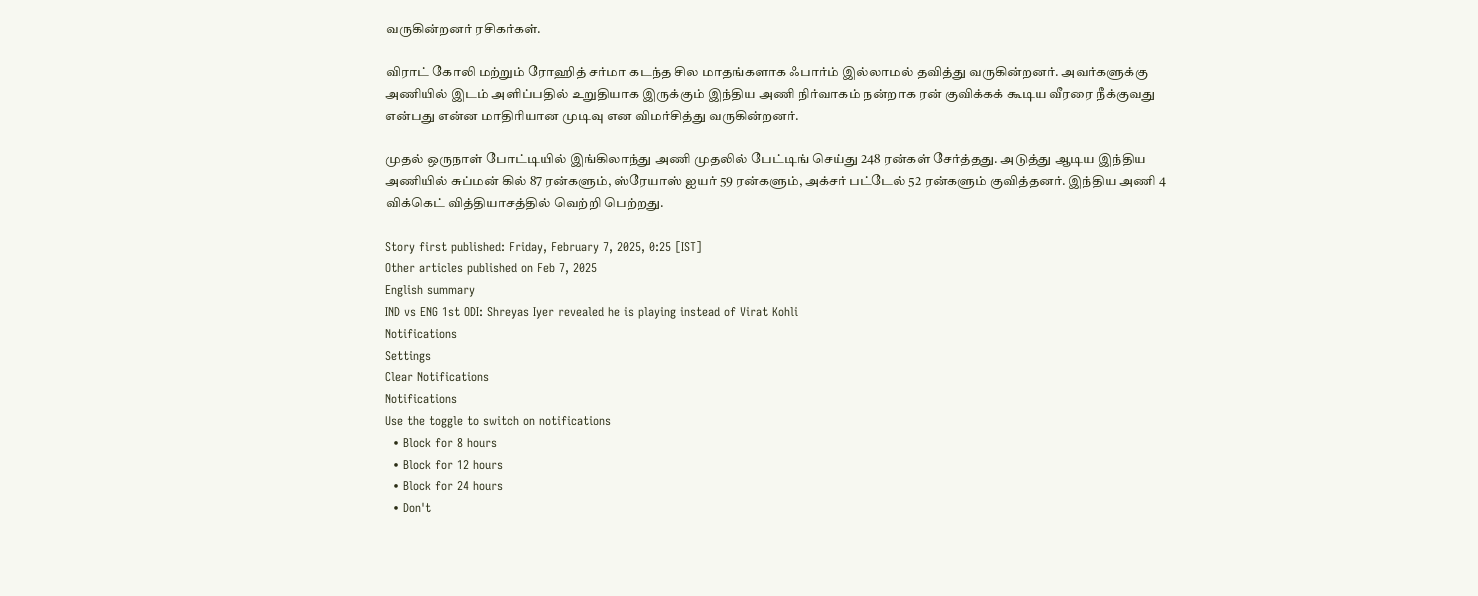வருகின்றனர் ரசிகர்கள்.

விராட் கோலி மற்றும் ரோஹித் சர்மா கடந்த சில மாதங்களாக ஃபார்ம் இல்லாமல் தவித்து வருகின்றனர். அவர்களுக்கு அணியில் இடம் அளிப்பதில் உறுதியாக இருக்கும் இந்திய அணி நிர்வாகம் நன்றாக ரன் குவிக்கக் கூடிய வீரரை நீக்குவது என்பது என்ன மாதிரியான முடிவு என விமர்சித்து வருகின்றனர்.

முதல் ஒருநாள் போட்டியில் இங்கிலாந்து அணி முதலில் பேட்டிங் செய்து 248 ரன்கள் சேர்த்தது. அடுத்து ஆடிய இந்திய அணியில் சுப்மன் கில் 87 ரன்களும், ஸ்ரேயாஸ் ஐயர் 59 ரன்களும், அக்சர் பட்டேல் 52 ரன்களும் குவித்தனர். இந்திய அணி 4 விக்கெட் வித்தியாசத்தில் வெற்றி பெற்றது.

Story first published: Friday, February 7, 2025, 0:25 [IST]
Other articles published on Feb 7, 2025
English summary
IND vs ENG 1st ODI: Shreyas Iyer revealed he is playing instead of Virat Kohli
Notifications
Settings
Clear Notifications
Notifications
Use the toggle to switch on notifications
  • Block for 8 hours
  • Block for 12 hours
  • Block for 24 hours
  • Don't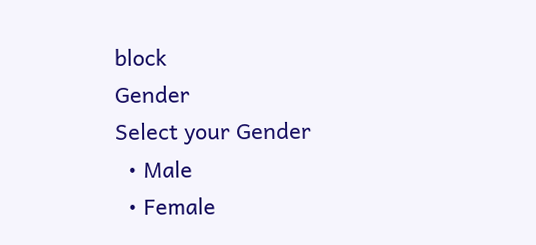block
Gender
Select your Gender
  • Male
  • Female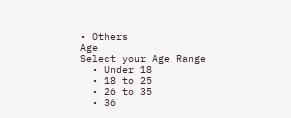• Others
Age
Select your Age Range
  • Under 18
  • 18 to 25
  • 26 to 35
  • 36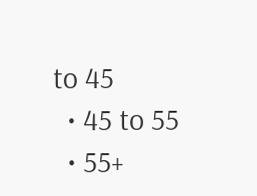to 45
  • 45 to 55
  • 55+